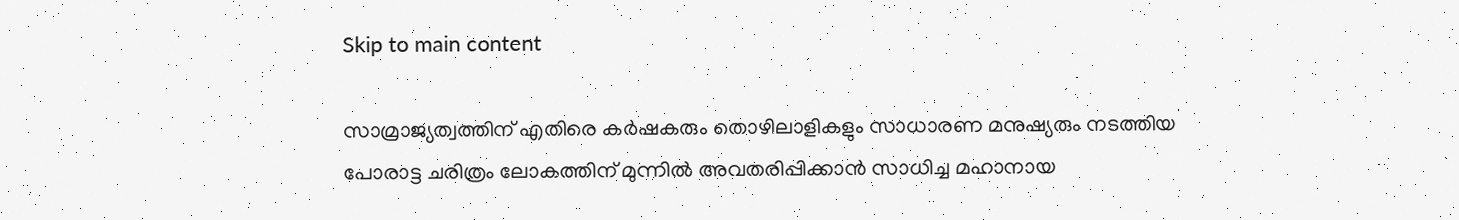Skip to main content

സാമ്രാജ്യത്വത്തിന്‌ എതിരെ കർഷകരും തൊഴിലാളികളും സാധാരണ മനുഷ്യരും നടത്തിയ പോരാട്ട ചരിത്രം ലോകത്തിന്‌ മുന്നിൽ അവതരിപ്പിക്കാൻ സാധിച്ച മഹാനായ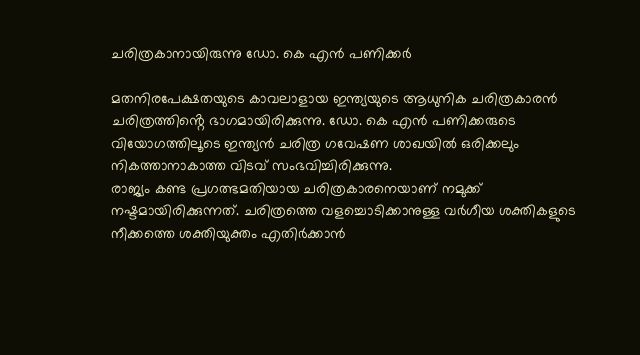ചരിത്രകാനായിരുന്നു ഡോ. കെ എൻ പണിക്കർ

മതനിരപേക്ഷതയുടെ കാവലാളായ ഇന്ത്യയുടെ ആധുനിക ചരിത്രകാരൻ ചരിത്രത്തിൻ്റെ ഭാഗമായിരിക്കുന്നു‌. ഡോ. കെ എൻ പണിക്കരുടെ വിയോഗത്തിലൂടെ ഇന്ത്യൻ ചരിത്ര ഗവേഷണ ശാഖയിൽ ഒരിക്കലും നികത്താനാകാത്ത വിടവ് സംഭവിച്ചിരിക്കുന്നു.
രാജ്യം കണ്ട പ്രഗത്ഭമതിയായ ചരിത്രകാരനെയാണ്‌ നമുക്ക്‌ നഷ്ടമായിരിക്കുന്നത്‌. ചരിത്രത്തെ വളച്ചൊടിക്കാനുള്ള വർഗീയ ശക്തികളുടെ നീക്കത്തെ ശക്തിയുക്തം എതിർക്കാൻ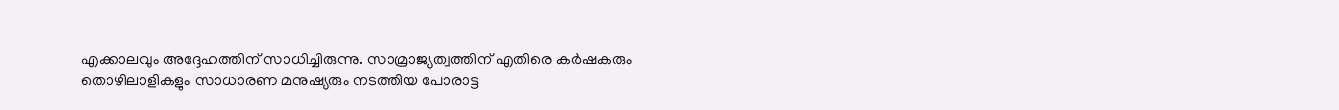എക്കാലവും അദ്ദേഹത്തിന്‌ സാധിച്ചിരുന്നു. സാമ്രാജ്യത്വത്തിന്‌ എതിരെ കർഷകരും തൊഴിലാളികളും സാധാരണ മനുഷ്യരും നടത്തിയ പോരാട്ട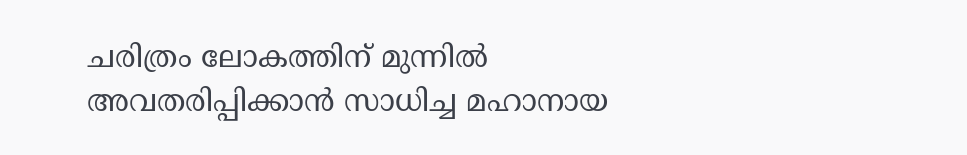ചരിത്രം ലോകത്തിന്‌ മുന്നിൽ അവതരിപ്പിക്കാൻ സാധിച്ച മഹാനായ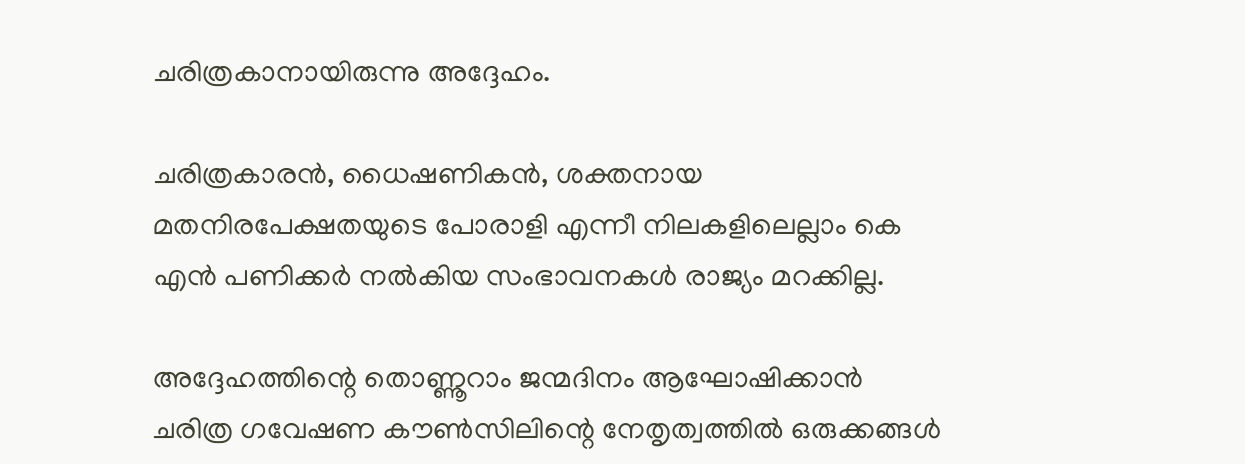ചരിത്രകാനായിരുന്നു അദ്ദേഹം.

ചരിത്രകാരൻ, ധൈഷണികൻ, ശക്തനായ മതനിരപേക്ഷതയുടെ പോരാളി എന്നീ നിലകളിലെല്ലാം കെ എൻ പണിക്കർ നൽകിയ സംഭാവനകൾ രാജ്യം മറക്കില്ല.

അദ്ദേഹത്തിന്റെ തൊണ്ണൂറാം ജന്മദിനം ആഘോഷിക്കാൻ ചരിത്ര ഗവേഷണ ക‍ൗൺസിലിന്റെ നേതൃത്വത്തിൽ ഒരുക്കങ്ങൾ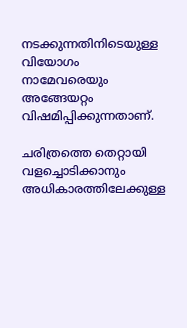നടക്കുന്നതിനിടെയുള്ള വിയോഗം നാമേവരെയും അങ്ങേയറ്റം വിഷമിപ്പിക്കുന്നതാണ്‌.

ചരിത്രത്തെ തെറ്റായി വളച്ചൊടിക്കാനും അധികാരത്തിലേക്കുള്ള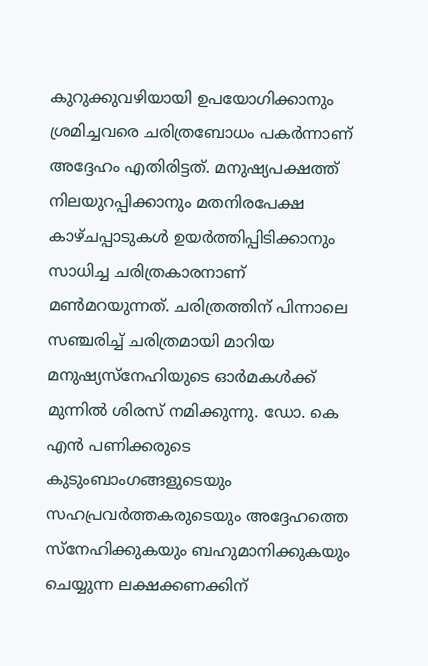കുറുക്കുവഴിയായി ഉപയോഗിക്കാനും ശ്രമിച്ചവരെ ചരിത്രബോധം പകർന്നാണ്‌ അദ്ദേഹം എതിരിട്ടത്‌. മനുഷ്യപക്ഷത്ത്‌ നിലയുറപ്പിക്കാനും മതനിരപേക്ഷ കാഴ്ചപ്പാടുകൾ ഉയർത്തിപ്പിടിക്കാനും സാധിച്ച ചരിത്രകാരനാണ്‌ മൺമറയുന്നത്‌. ചരിത്രത്തിന്‌ പിന്നാലെ സഞ്ചരിച്ച്‌ ചരിത്രമായി മാറിയ മനുഷ്യസ്നേഹിയുടെ ഓർമകൾക്ക്‌ മുന്നിൽ ശിരസ്‌ നമിക്കുന്നു. ഡോ. കെ എൻ പണിക്കരുടെ കുടുംബാംഗങ്ങളുടെയും സഹപ്രവർത്തകരുടെയും അദ്ദേഹത്തെ സ്നേഹിക്കുകയും ബഹുമാനിക്കുകയും ചെയ്യുന്ന ലക്ഷക്കണക്കിന്‌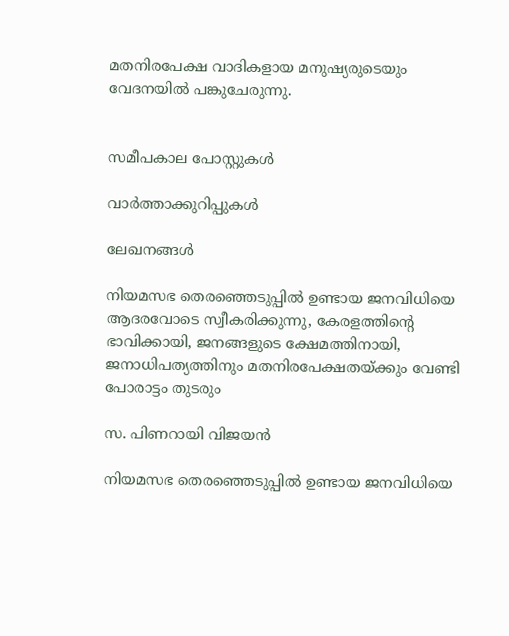മതനിരപേക്ഷ വാദികളായ മനുഷ്യരുടെയും വേദനയിൽ പങ്കുചേരുന്നു.


സമീപകാല പോസ്റ്റുകൾ

വാർത്താക്കുറിപ്പുകൾ

ലേഖനങ്ങൾ

നിയമസഭ തെരഞ്ഞെടുപ്പിൽ ഉണ്ടായ ജനവിധിയെ ആദരവോടെ സ്വീകരിക്കുന്നു, കേരളത്തിന്റെ ഭാവിക്കായി, ജനങ്ങളുടെ ക്ഷേമത്തിനായി, ജനാധിപത്യത്തിനും മതനിരപേക്ഷതയ്ക്കും വേണ്ടി പോരാട്ടം തുടരും

സ. പിണറായി വിജയൻ

നിയമസഭ തെരഞ്ഞെടുപ്പിൽ ഉണ്ടായ ജനവിധിയെ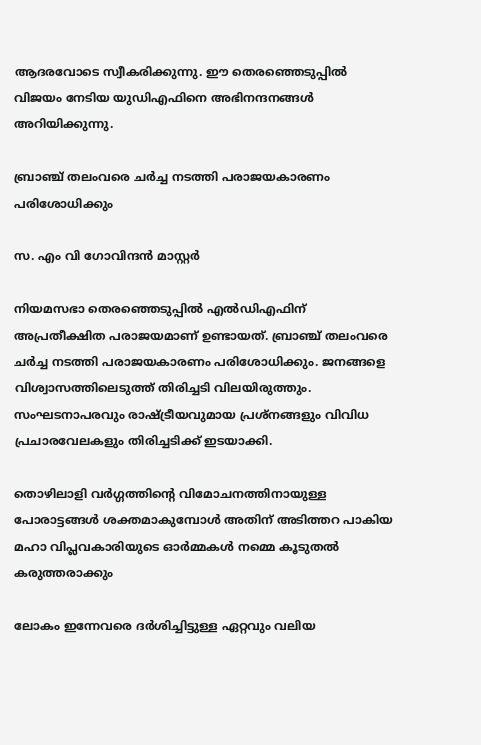ആദരവോടെ സ്വീകരിക്കുന്നു. ഈ തെരഞ്ഞെടുപ്പിൽ വിജയം നേടിയ യുഡിഎഫിനെ അഭിനന്ദനങ്ങൾ അറിയിക്കുന്നു.

ബ്രാഞ്ച് തലംവരെ ചർച്ച നടത്തി പരാജയകാരണം പരിശോധിക്കും

സ. എം വി ഗോവിന്ദൻ മാസ്റ്റർ

നിയമസഭാ തെരഞ്ഞെടുപ്പിൽ എൽഡിഎഫിന് അപ്രതീക്ഷിത പരാജയമാണ് ഉണ്ടായത്. ബ്രാഞ്ച് തലംവരെ ചർച്ച നടത്തി പരാജയകാരണം പരിശോധിക്കും. ജനങ്ങളെ വിശ്വാസത്തിലെടുത്ത് തിരിച്ചടി വിലയിരുത്തും. സംഘടനാപരവും രാഷ്ട്രീയവുമായ പ്രശ്നങ്ങളും വിവിധ പ്രചാരവേലകളും തിരിച്ചടിക്ക് ഇടയാക്കി.

തൊഴിലാളി വർഗ്ഗത്തിന്റെ വിമോചനത്തിനായുള്ള പോരാട്ടങ്ങൾ ശക്തമാകുമ്പോൾ അതിന് അടിത്തറ പാകിയ മഹാ വിപ്ലവകാരിയുടെ ഓർമ്മകൾ നമ്മെ കൂടുതൽ കരുത്തരാക്കും

ലോകം ഇന്നേവരെ ദർശിച്ചിട്ടുള്ള ഏറ്റവും വലിയ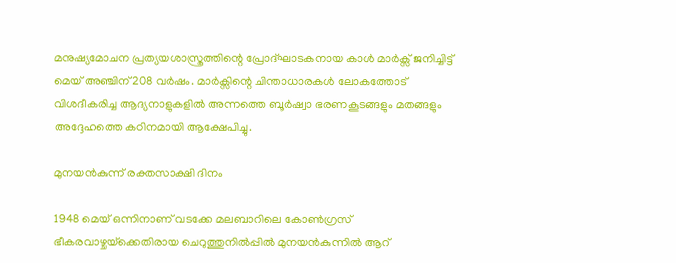മനുഷ്യമോചന പ്രത്യയശാസ്ത്രത്തിന്റെ പ്രോദ്ഘാടകനായ കാൾ മാർക്സ് ജനിച്ചിട്ട് മെയ് അഞ്ചിന് 208 വർഷം. മാർക്സിന്റെ ചിന്താധാരകൾ ലോകത്തോട്‌ വിശദീകരിച്ച ആദ്യനാളുകളിൽ അന്നത്തെ ബൂർഷ്വാ ഭരണകൂടങ്ങളും മതങ്ങളും അദ്ദേഹത്തെ കഠിനമായി ആക്ഷേപിച്ചു.

മുനയൻകുന്ന് രക്തസാക്ഷി ദിനം

1948 മെയ് ഒന്നിനാണ് വടക്കേ മലബാറിലെ കോൺഗ്രസ്‌ ഭീകരവാഴ്ചയ്‌ക്കെതിരായ ചെറുത്തുനിൽപ്പിൽ മുനയൻകുന്നിൽ ആറ്‌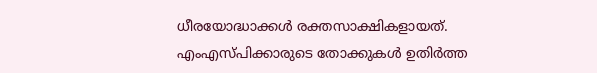ധീരയോദ്ധാക്കൾ രക്തസാക്ഷികളായത്. എംഎസ്‌പിക്കാരുടെ തോക്കുകൾ ഉതിർത്ത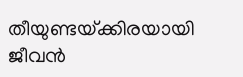തീയുണ്ടയ്‌ക്കിരയായി ജീവൻ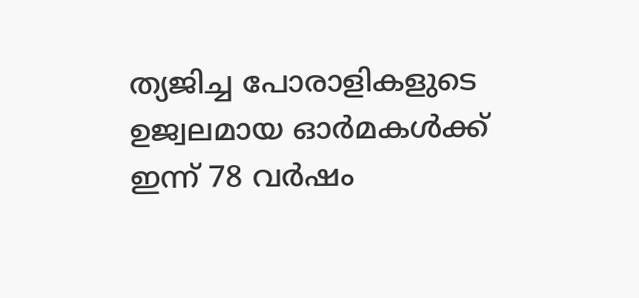ത്യജിച്ച പോരാളികളുടെ ഉജ്വലമായ ഓർമകൾക്ക്‌ ഇന്ന് 78 വർഷം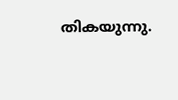തികയുന്നു.